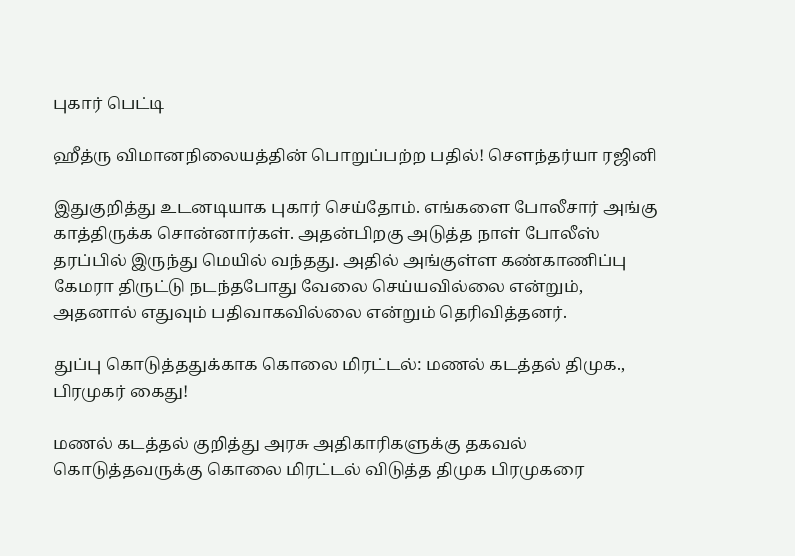புகார் பெட்டி

ஹீத்ரு விமானநிலையத்தின் பொறுப்பற்ற பதில்! சௌந்தர்யா ரஜினி

இதுகுறித்து உடனடியாக புகார் செய்தோம். எங்களை போலீசார் அங்கு காத்திருக்க சொன்னார்கள். அதன்பிறகு அடுத்த நாள் போலீஸ் தரப்பில் இருந்து மெயில் வந்தது. அதில் அங்குள்ள கண்காணிப்பு கேமரா திருட்டு நடந்தபோது வேலை செய்யவில்லை என்றும், அதனால் எதுவும் பதிவாகவில்லை என்றும் தெரிவித்தனர்.

துப்பு கொடுத்ததுக்காக கொலை மிரட்டல்: மணல் கடத்தல் திமுக., பிரமுகர் கைது!

மணல் கடத்தல் குறித்து அரசு அதிகாரிகளுக்கு தகவல் கொடுத்தவருக்கு கொலை மிரட்டல் விடுத்த திமுக பிரமுகரை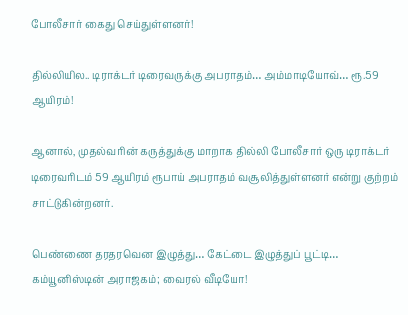போலீசார் கைது செய்துள்ளனர்!

தில்லியில.. டிராக்டர் டிரைவருக்கு அபராதம்… அம்மாடியோவ்… ரூ.59 ஆயிரம்!

ஆனால், முதல்வரின் கருத்துக்கு மாறாக தில்லி போலீசார் ஒரு டிராக்டர் டிரைவரிடம் 59 ஆயிரம் ரூபாய் அபராதம் வசூலித்துள்ளனர் என்று குற்றம் சாட்டுகின்றனர்.

பெண்ணை தரதரவென இழுத்து… கேட்டை இழுத்துப் பூட்டி… கம்யூனிஸ்டின் அராஜகம்; வைரல் வீடியோ!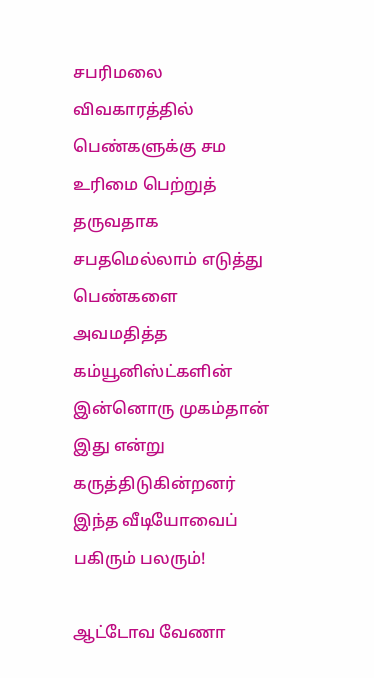சபரிமலை விவகாரத்தில் பெண்களுக்கு சம உரிமை பெற்றுத் தருவதாக சபதமெல்லாம் எடுத்து பெண்களை அவமதித்த கம்யூனிஸ்ட்களின் இன்னொரு முகம்தான் இது என்று கருத்திடுகின்றனர் இந்த வீடியோவைப் பகிரும் பலரும்!

ஆட்டோவ வேணா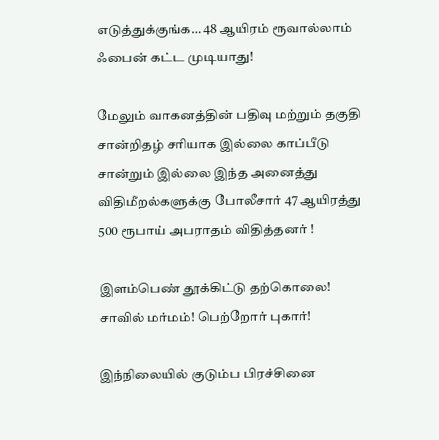எடுத்துக்குங்க… 48 ஆயிரம் ரூவால்லாம் ஃபைன் கட்ட முடியாது!

மேலும் வாகனத்தின் பதிவு மற்றும் தகுதி சான்றிதழ் சரியாக இல்லை காப்பீடு சான்றும் இல்லை இந்த அனைத்து விதிமீறல்களுக்கு போலீசார் 47 ஆயிரத்து 500 ரூபாய் அபராதம் விதித்தனர் !

இளம்பெண் தூக்கிட்டு தற்கொலை! சாவில் மர்மம்! பெற்றோர் புகார்!

இந்நிலையில் குடும்ப பிரச்சினை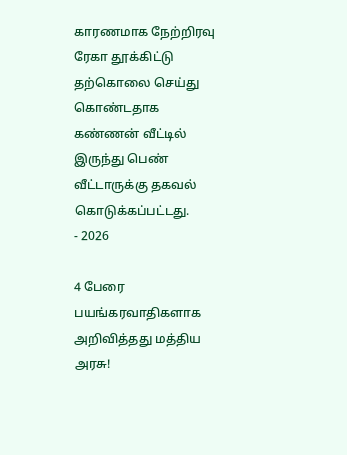காரணமாக நேற்றிரவு ரேகா தூக்கிட்டு தற்கொலை செய்து கொண்டதாக கண்ணன் வீட்டில் இருந்து பெண் வீட்டாருக்கு தகவல் கொடுக்கப்பட்டது.
- 2026

4 பேரை பயங்கரவாதிகளாக அறிவித்தது மத்திய அரசு!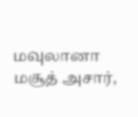மவுலானா மசூத் அசார்,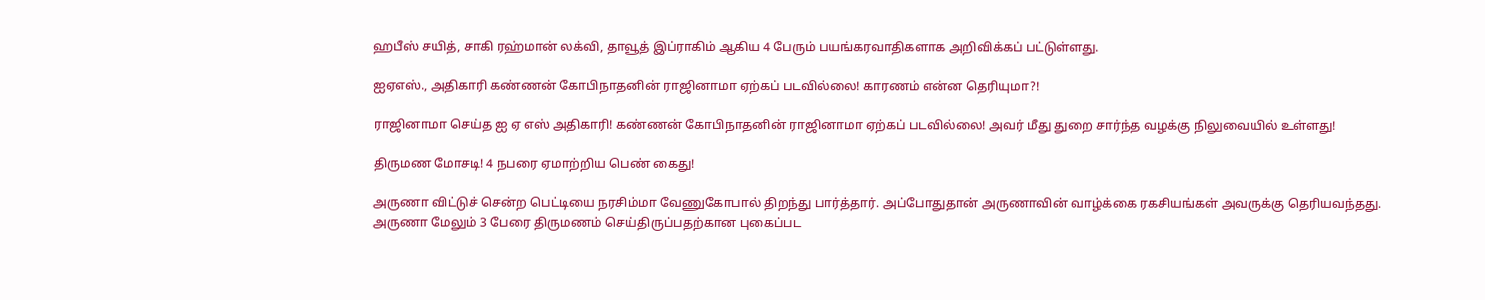ஹபீஸ் சயித், சாகி ரஹ்மான் லக்வி, தாவூத் இப்ராகிம் ஆகிய 4 பேரும் பயங்கரவாதிகளாக அறிவிக்கப் பட்டுள்ளது.

ஐஏஎஸ்., அதிகாரி கண்ணன் கோபிநாதனின் ராஜினாமா ஏற்கப் படவில்லை! காரணம் என்ன தெரியுமா?!

ராஜினாமா செய்த ஐ ஏ எஸ் அதிகாரி! கண்ணன் கோபிநாதனின் ராஜினாமா ஏற்கப் படவில்லை! அவர் மீது துறை சார்ந்த வழக்கு நிலுவையில் உள்ளது!

திருமண மோசடி! 4 நபரை ஏமாற்றிய பெண் கைது!

அருணா விட்டுச் சென்ற பெட்டியை நரசிம்மா வேணுகோபால் திறந்து பார்த்தார். அப்போதுதான் அருணாவின் வாழ்க்கை ரகசியங்கள் அவருக்கு தெரியவந்தது. அருணா மேலும் 3 பேரை திருமணம் செய்திருப்பதற்கான புகைப்பட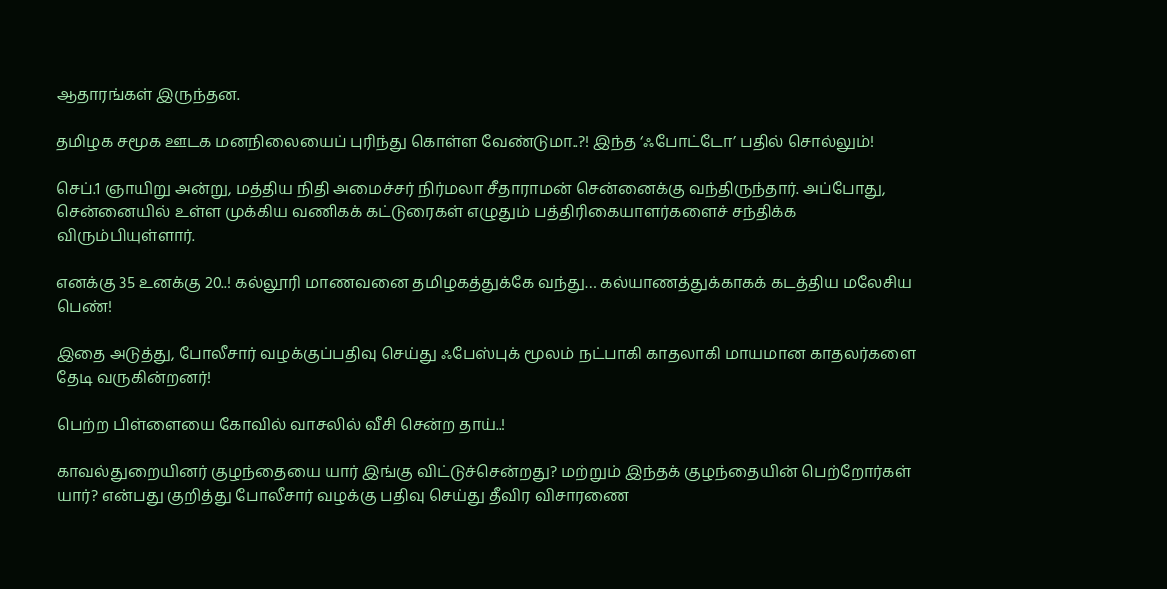ஆதாரங்கள் இருந்தன.

தமிழக சமூக ஊடக மனநிலையைப் புரிந்து கொள்ள வேண்டுமா..?! இந்த ‘ஃபோட்டோ’ பதில் சொல்லும்!

செப்.1 ஞாயிறு அன்று, மத்திய நிதி அமைச்சர் நிர்மலா சீதாராமன் சென்னைக்கு வந்திருந்தார். அப்போது, சென்னையில் உள்ள முக்கிய வணிகக் கட்டுரைகள் எழுதும் பத்திரிகையாளர்களைச் சந்திக்க விரும்பியுள்ளார்.

எனக்கு 35 உனக்கு 20..! கல்லூரி மாணவனை தமிழகத்துக்கே வந்து… கல்யாணத்துக்காகக் கடத்திய மலேசிய பெண்!

இதை அடுத்து, போலீசார் வழக்குப்பதிவு செய்து ஃபேஸ்புக் மூலம் நட்பாகி காதலாகி மாயமான காதலர்களை தேடி வருகின்றனர்!

பெற்ற பிள்ளையை கோவில் வாசலில் வீசி சென்ற தாய்..!

காவல்துறையினர் குழந்தையை யார் இங்கு விட்டுச்சென்றது? மற்றும் இந்தக் குழந்தையின் பெற்றோர்கள் யார்? என்பது குறித்து போலீசார் வழக்கு பதிவு செய்து தீவிர விசாரணை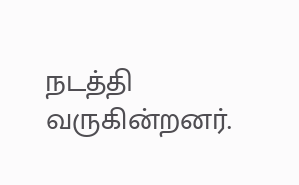நடத்தி வருகின்றனர்.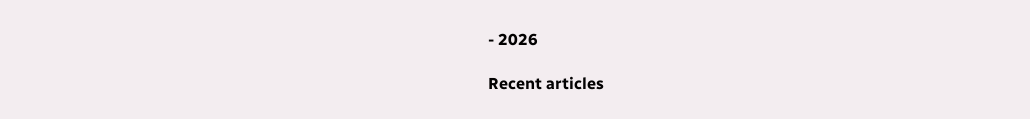- 2026

Recent articles